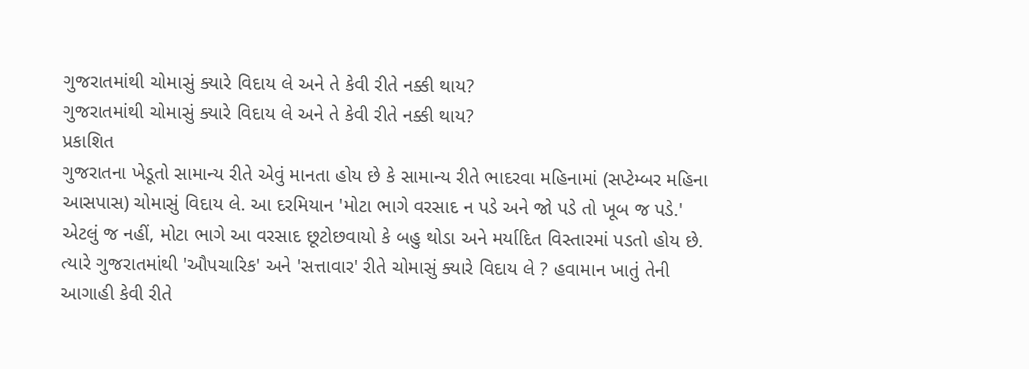ગુજરાતમાંથી ચોમાસું ક્યારે વિદાય લે અને તે કેવી રીતે નક્કી થાય?
ગુજરાતમાંથી ચોમાસું ક્યારે વિદાય લે અને તે કેવી રીતે નક્કી થાય?
પ્રકાશિત
ગુજરાતના ખેડૂતો સામાન્ય રીતે એવું માનતા હોય છે કે સામાન્ય રીતે ભાદરવા મહિનામાં (સપ્ટેમ્બર મહિના આસપાસ) ચોમાસું વિદાય લે. આ દરમિયાન 'મોટા ભાગે વરસાદ ન પડે અને જો પડે તો ખૂબ જ પડે.'
એટલું જ નહીં, મોટા ભાગે આ વરસાદ છૂટોછવાયો કે બહુ થોડા અને મર્યાદિત વિસ્તારમાં પડતો હોય છે.
ત્યારે ગુજરાતમાંથી 'ઔપચારિક' અને 'સત્તાવાર' રીતે ચોમાસું ક્યારે વિદાય લે ? હવામાન ખાતું તેની આગાહી કેવી રીતે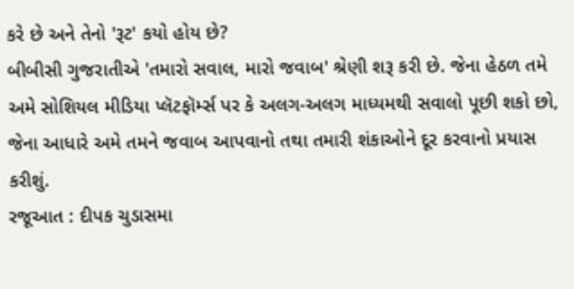કરે છે અને તેનો 'રૂટ' કયો હોય છે?
બીબીસી ગુજરાતીએ 'તમારો સવાલ, મારો જવાબ' શ્રેણી શરૂ કરી છે. જેના હેઠળ તમે અમે સોશિયલ મીડિયા પ્લૅટફૉર્મ્સ પર કે અલગ-અલગ માધ્યમથી સવાલો પૂછી શકો છો, જેના આધારે અમે તમને જવાબ આપવાનો તથા તમારી શંકાઓને દૂર કરવાનો પ્રયાસ કરીશું.
રજૂઆત : દીપક ચુડાસમા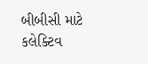બીબીસી માટે કલેક્ટિવ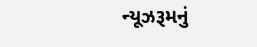ન્યૂઝરૂમનું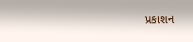પ્રકાશન